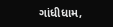ગાંધીધામ,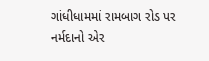ગાંધીધામમાં રામબાગ રોડ પર નર્મદાનો એર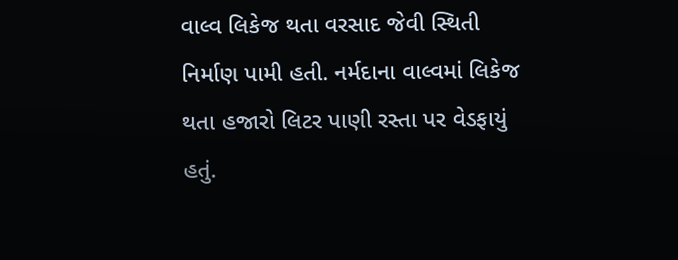વાલ્વ લિકેજ થતા વરસાદ જેવી સ્થિતી નિર્માણ પામી હતી. નર્મદાના વાલ્વમાં લિકેજ થતા હજારો લિટર પાણી રસ્તા પર વેડફાયું હતું.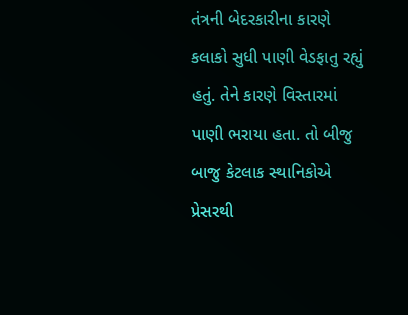તંત્રની બેદરકારીના કારણે કલાકો સુધી પાણી વેડફાતુ રહ્યું હતું. તેને કારણે વિસ્તારમાં પાણી ભરાયા હતા. તો બીજુ બાજુ કેટલાક સ્થાનિકોએ પ્રેસરથી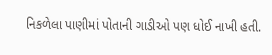નિકળેલા પાણીમાં પોતાની ગાડીઓ પણ ધોઈ નાખી હતી.